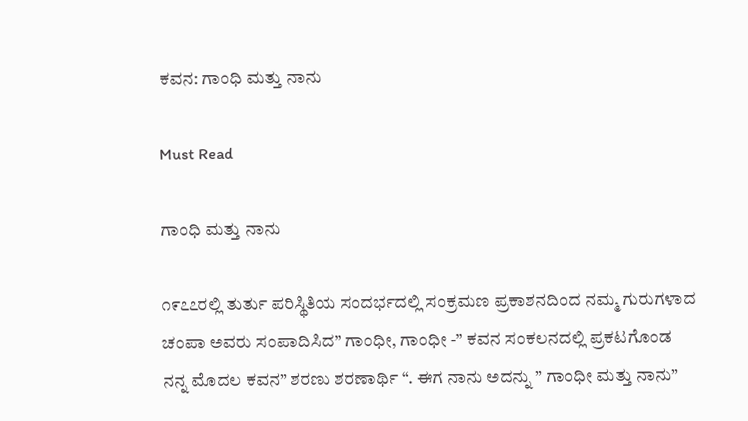ಕವನ: ಗಾಂಧಿ ಮತ್ತು ನಾನು

Must Read

ಗಾಂಧಿ ಮತ್ತು ನಾನು

೧೯೭೭ರಲ್ಲಿ ತುರ್ತು ಪರಿಸ್ಥಿತಿಯ ಸಂದರ್ಭದಲ್ಲಿ ಸಂಕ್ರಮಣ ಪ್ರಕಾಶನದಿಂದ ನಮ್ಮ ಗುರುಗಳಾದ ಚಂಪಾ ಅವರು ಸಂಪಾದಿಸಿದ” ಗಾಂಧೀ, ಗಾಂಧೀ -” ಕವನ ಸಂಕಲನದಲ್ಲಿ ಪ್ರಕಟಗೊಂಡ ನನ್ನ ಮೊದಲ ಕವನ” ಶರಣು ಶರಣಾರ್ಥಿ “. ಈಗ ನಾನು ಅದನ್ನು ” ಗಾಂಧೀ ಮತ್ತು ನಾನು”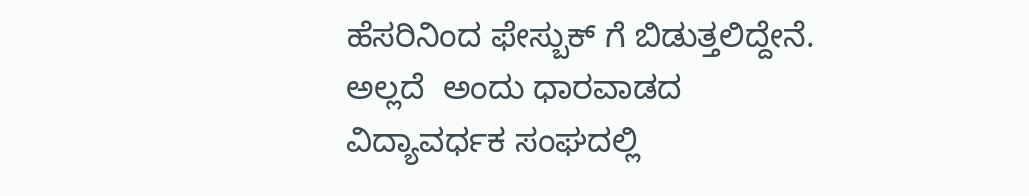ಹೆಸರಿನಿಂದ ಫೇಸ್ಬುಕ್ ಗೆ ಬಿಡುತ್ತಲಿದ್ದೇನೆ. ಅಲ್ಲದೆ  ಅಂದು ಧಾರವಾಡದ ವಿದ್ಯಾವರ್ಧಕ ಸಂಘದಲ್ಲಿ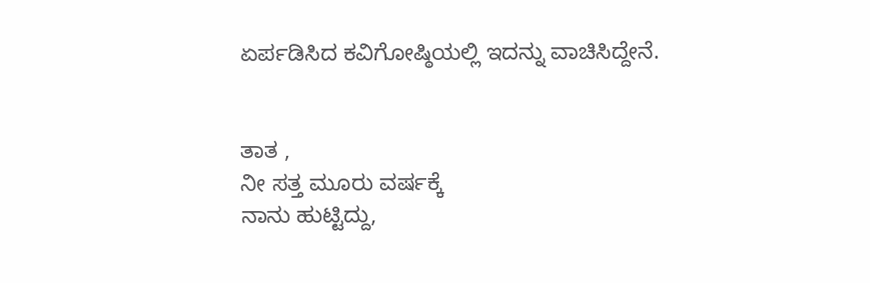ಏರ್ಪಡಿಸಿದ ಕವಿಗೋಷ್ಠಿಯಲ್ಲಿ ಇದನ್ನು ವಾಚಿಸಿದ್ದೇನೆ.


ತಾತ ,
ನೀ ಸತ್ತ ಮೂರು ವರ್ಷಕ್ಕೆ
ನಾನು ಹುಟ್ಟಿದ್ದು,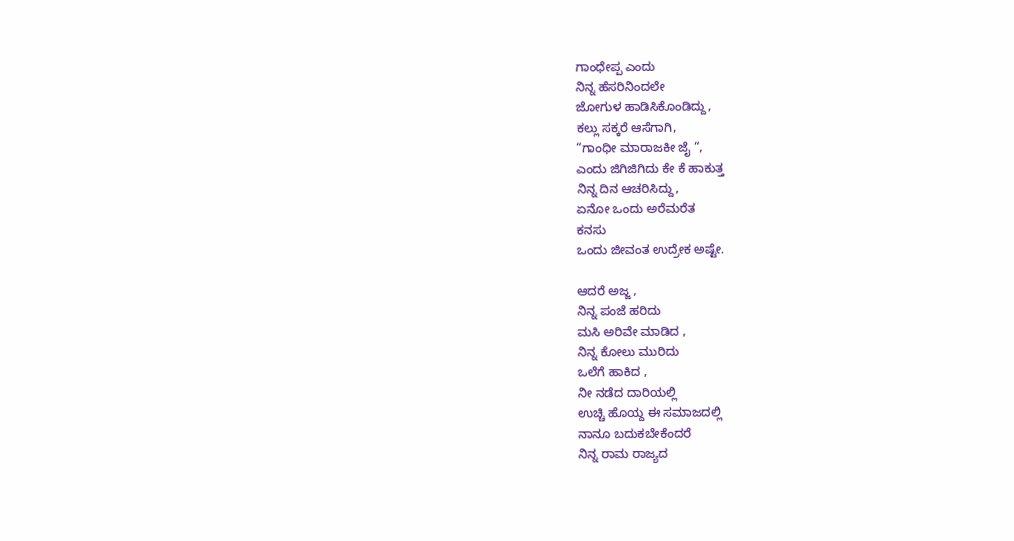ಗಾಂಧೇಪ್ಪ ಎಂದು
ನಿನ್ನ ಹೆಸರಿನಿಂದಲೇ
ಜೋಗುಳ ಹಾಡಿಸಿಕೊಂಡಿದ್ದು,
ಕಲ್ಲು ಸಕ್ಕರೆ ಆಸೆಗಾಗಿ,
“ಗಾಂಧೀ ಮಾರಾಜಕೀ ಜೈ “,
ಎಂದು ಜಿಗಿಜಿಗಿದು ಕೇ ಕೆ ಹಾಕುತ್ತ
ನಿನ್ನ ದಿನ ಆಚರಿಸಿದ್ದು,
ಏನೋ ಒಂದು ಅರೆಮರೆತ
ಕನಸು
ಒಂದು ಜೀವಂತ ಉದ್ರೇಕ ಅಷ್ಟೇ.

ಆದರೆ ಅಜ್ಜ ,
ನಿನ್ನ ಪಂಜೆ ಹರಿದು
ಮಸಿ ಅರಿವೇ ಮಾಡಿದ ,
ನಿನ್ನ ಕೋಲು ಮುರಿದು
ಒಲೆಗೆ ಹಾಕಿದ ,
ನೀ ನಡೆದ ದಾರಿಯಲ್ಲಿ
ಉಚ್ಚಿ ಹೊಯ್ದ ಈ ಸಮಾಜದಲ್ಲಿ
ನಾನೂ ಬದುಕಬೇಕೆಂದರೆ
ನಿನ್ನ ರಾಮ ರಾಜ್ಯದ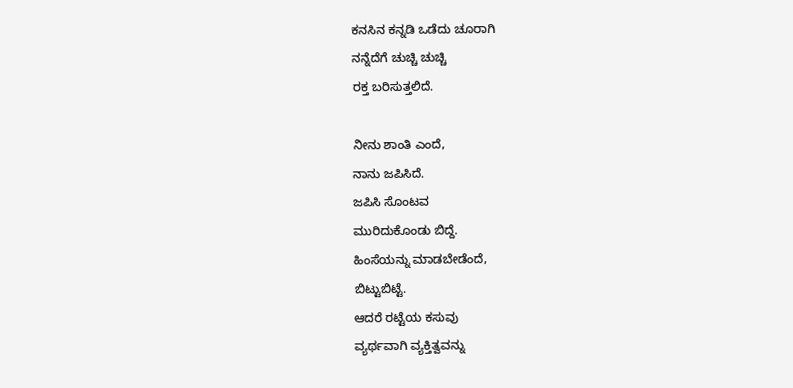ಕನಸಿನ ಕನ್ನಡಿ ಒಡೆದು ಚೂರಾಗಿ
ನನ್ನೆದೆಗೆ ಚುಚ್ಚಿ ಚುಚ್ಚಿ
ರಕ್ತ ಬರಿಸುತ್ತಲಿದೆ.

ನೀನು ಶಾಂತಿ ಎಂದೆ,
ನಾನು ಜಪಿಸಿದೆ.
ಜಪಿಸಿ ಸೊಂಟವ
ಮುರಿದುಕೊಂಡು ಬಿದ್ದೆ.
ಹಿಂಸೆಯನ್ನು ಮಾಡಬೇಡೆಂದೆ,
ಬಿಟ್ಟುಬಿಟ್ಟೆ.
ಆದರೆ ರಟ್ಟೆಯ ಕಸುವು
ವ್ಯರ್ಥವಾಗಿ ವ್ಯಕ್ತಿತ್ವವನ್ನು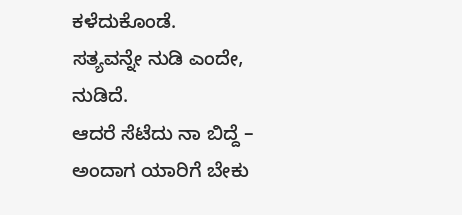ಕಳೆದುಕೊಂಡೆ.
ಸತ್ಯವನ್ನೇ ನುಡಿ ಎಂದೇ,
ನುಡಿದೆ.
ಆದರೆ ಸೆಟೆದು ನಾ ಬಿದ್ದೆ –
ಅಂದಾಗ ಯಾರಿಗೆ ಬೇಕು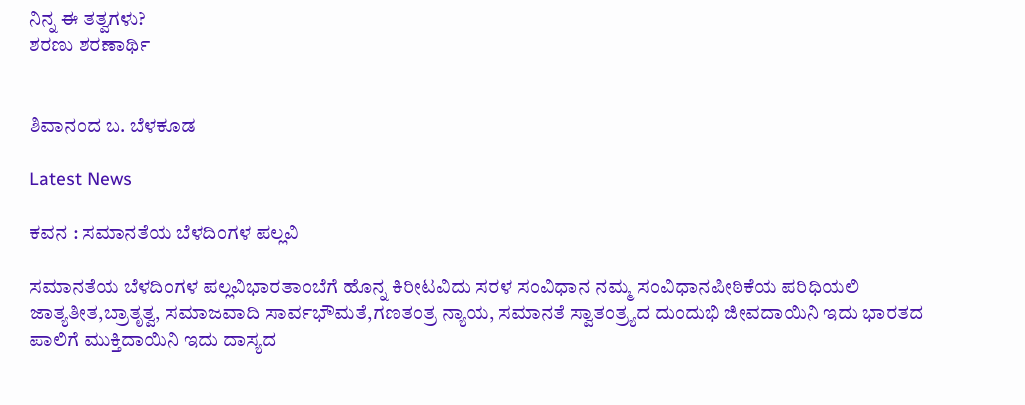ನಿನ್ನ ಈ ತತ್ವಗಳು?
ಶರಣು ಶರಣಾರ್ಥಿ


ಶಿವಾನಂದ ಬ. ಬೆಳಕೂಡ

Latest News

ಕವನ : ಸಮಾನತೆಯ ಬೆಳದಿಂಗಳ ಪಲ್ಲವಿ

ಸಮಾನತೆಯ ಬೆಳದಿಂಗಳ ಪಲ್ಲವಿಭಾರತಾಂಬೆಗೆ ಹೊನ್ನ ಕಿರೀಟವಿದು ಸರಳ ಸಂವಿಧಾನ ನಮ್ಮ ಸಂವಿಧಾನಪೀಠಿಕೆಯ ಪರಿಧಿಯಲಿ ಜಾತ್ಯತೀತ,ಬ್ರಾತೃತ್ವ, ಸಮಾಜವಾದಿ ಸಾರ್ವಭೌಮತೆ,ಗಣತಂತ್ರ ನ್ಯಾಯ, ಸಮಾನತೆ ಸ್ವಾತಂತ್ರ್ಯದ ದುಂದುಭಿ ಜೀವದಾಯಿನಿ ಇದು ಭಾರತದ ಪಾಲಿಗೆ ಮುಕ್ತಿದಾಯಿನಿ ಇದು ದಾಸ್ಯದ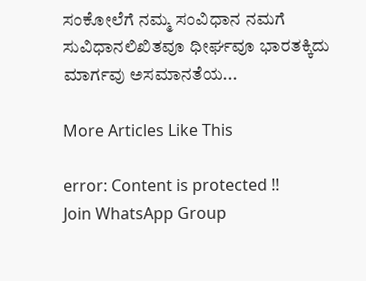ಸಂಕೋಲೆಗೆ ನಮ್ಮ ಸಂವಿಧಾನ ನಮಗೆ ಸುವಿಧಾನಲಿಖಿತವೂ ಧೀರ್ಘವೂ ಭಾರತಕ್ಕಿದು ಮಾರ್ಗವು ಅಸಮಾನತೆಯ...

More Articles Like This

error: Content is protected !!
Join WhatsApp Group